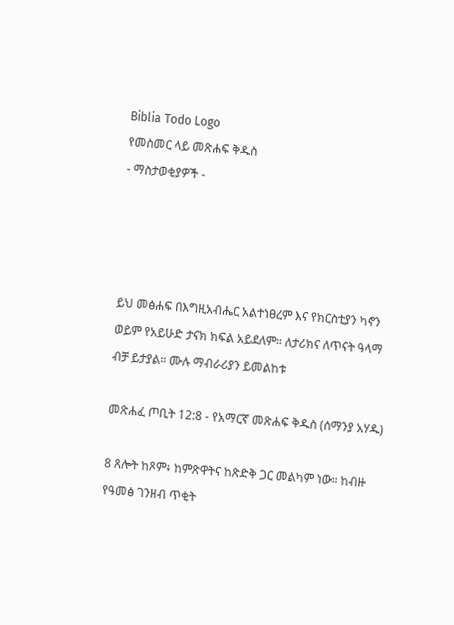Biblia Todo Logo
የመስመር ላይ መጽሐፍ ቅዱስ
- ማስታወቂያዎች -




ይህ መፅሐፍ በእግዚአብሔር አልተነፀረም እና የክርስቲያን ካኖን ወይም የአይሁድ ታናክ ክፍል አይደለም። ለታሪክና ለጥናት ዓላማ ብቻ ይታያል። ሙሉ ማብራሪያን ይመልከቱ

መጽሐፈ ጦቢት 12:8 - የአማርኛ መጽሐፍ ቅዱስ (ሰማንያ አሃዱ)

8 ጸሎት ከጾም፥ ከምጽዋትና ከጽድቅ ጋር መልካም ነው። ከብዙ የዓመፅ ገንዘብ ጥቂት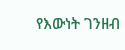የእውነት ገንዘብ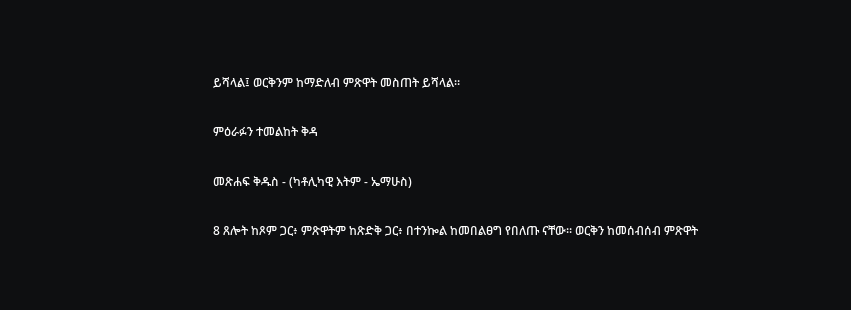ይሻላል፤ ወርቅንም ከማድለብ ምጽዋት መስጠት ይሻላል።

ምዕራፉን ተመልከት ቅዳ

መጽሐፍ ቅዱስ - (ካቶሊካዊ እትም - ኤማሁስ)

8 ጸሎት ከጾም ጋር፥ ምጽዋትም ከጽድቅ ጋር፥ በተንኰል ከመበልፀግ የበለጡ ናቸው። ወርቅን ከመሰብሰብ ምጽዋት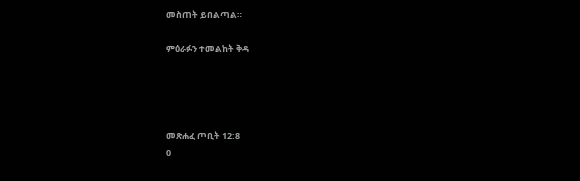መስጠት ይበልጣል።

ምዕራፉን ተመልከት ቅዳ




መጽሐፈ ጦቢት 12:8
0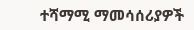ተሻማሚ ማመሳሰሪያዎች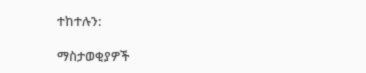ተከተሉን:

ማስታወቂያዎች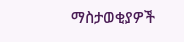ማስታወቂያዎች